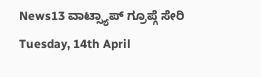News13 ವಾಟ್ಸ್ಯಾಪ್ ಗ್ರೂಪ್ಗೆ ಸೇರಿ
Tuesday, 14th April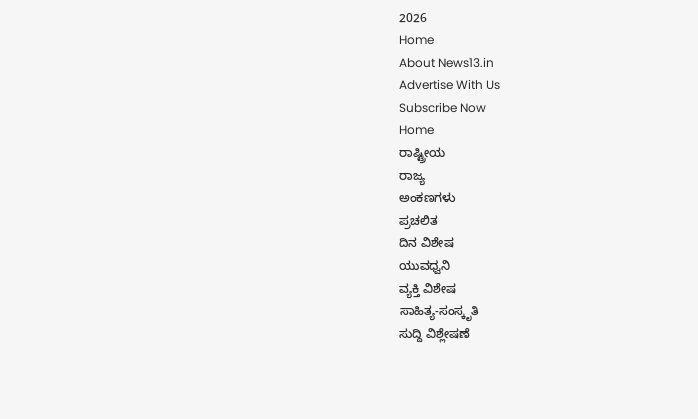2026
Home
About News13.in
Advertise With Us
Subscribe Now
Home
ರಾಷ್ಟ್ರೀಯ
ರಾಜ್ಯ
ಅಂಕಣಗಳು
ಪ್ರಚಲಿತ
ದಿನ ವಿಶೇಷ
ಯುವಧ್ವನಿ
ವ್ಯಕ್ತಿ ವಿಶೇಷ
ಸಾಹಿತ್ಯ-ಸಂಸ್ಕೃತಿ
ಸುದ್ದಿ ವಿಶ್ಲೇಷಣೆ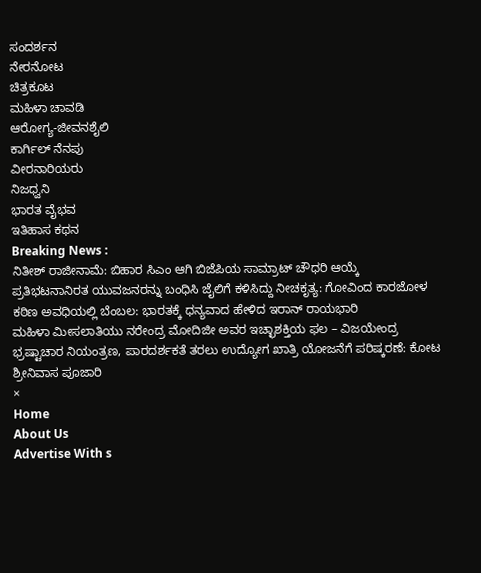ಸಂದರ್ಶನ
ನೇರನೋಟ
ಚಿತ್ರಕೂಟ
ಮಹಿಳಾ ಚಾವಡಿ
ಆರೋಗ್ಯ-ಜೀವನಶೈಲಿ
ಕಾರ್ಗಿಲ್ ನೆನಪು
ವೀರನಾರಿಯರು
ನಿಜಧ್ವನಿ
ಭಾರತ ವೈಭವ
ಇತಿಹಾಸ ಕಥನ
Breaking News :
ನಿತೀಶ್ ರಾಜೀನಾಮೆ: ಬಿಹಾರ ಸಿಎಂ ಆಗಿ ಬಿಜೆಪಿಯ ಸಾಮ್ರಾಟ್ ಚೌಧರಿ ಆಯ್ಕೆ
ಪ್ರತಿಭಟನಾನಿರತ ಯುವಜನರನ್ನು ಬಂಧಿಸಿ ಜೈಲಿಗೆ ಕಳಿಸಿದ್ದು ನೀಚಕೃತ್ಯ: ಗೋವಿಂದ ಕಾರಜೋಳ
ಕಠಿಣ ಅವಧಿಯಲ್ಲಿ ಬೆಂಬಲ: ಭಾರತಕ್ಕೆ ಧನ್ಯವಾದ ಹೇಳಿದ ಇರಾನ್ ರಾಯಭಾರಿ
ಮಹಿಳಾ ಮೀಸಲಾತಿಯು ನರೇಂದ್ರ ಮೋದಿಜೀ ಅವರ ಇಚ್ಛಾಶಕ್ತಿಯ ಫಲ – ವಿಜಯೇಂದ್ರ
ಭ್ರಷ್ಟಾಚಾರ ನಿಯಂತ್ರಣ, ಪಾರದರ್ಶಕತೆ ತರಲು ಉದ್ಯೋಗ ಖಾತ್ರಿ ಯೋಜನೆಗೆ ಪರಿಷ್ಕರಣೆ: ಕೋಟ ಶ್ರೀನಿವಾಸ ಪೂಜಾರಿ
×
Home
About Us
Advertise With s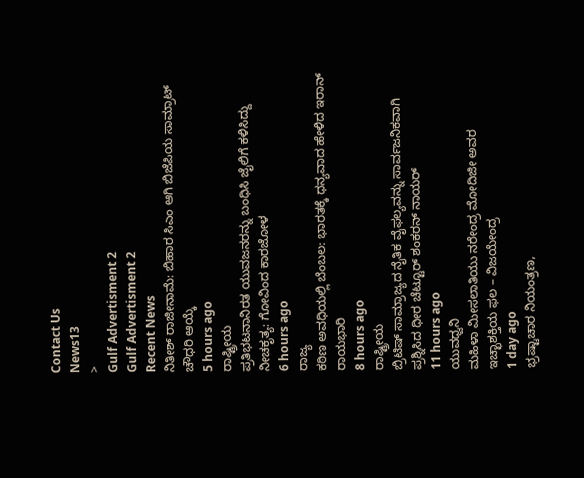Contact Us
News13
>
Gulf Advertisment 2
Gulf Advertisment 2
Recent News
ನಿತೀಶ್ ರಾಜೀನಾಮೆ: ಬಿಹಾರ ಸಿಎಂ ಆಗಿ ಬಿಜೆಪಿಯ ಸಾಮ್ರಾಟ್ ಚೌಧರಿ ಆಯ್ಕೆ
5 hours ago
ರಾಷ್ಟ್ರೀಯ
ಪ್ರತಿಭಟನಾನಿರತ ಯುವಜನರನ್ನು ಬಂಧಿಸಿ ಜೈಲಿಗೆ ಕಳಿಸಿದ್ದು ನೀಚಕೃತ್ಯ: ಗೋವಿಂದ ಕಾರಜೋಳ
6 hours ago
ರಾಜ್ಯ
ಕಠಿಣ ಅವಧಿಯಲ್ಲಿ ಬೆಂಬಲ: ಭಾರತಕ್ಕೆ ಧನ್ಯವಾದ ಹೇಳಿದ ಇರಾನ್ ರಾಯಭಾರಿ
8 hours ago
ರಾಷ್ಟ್ರೀಯ
ಬ್ರಿಟಿಷ್ ಸಾಮ್ರಾಜ್ಯದ ನೈತಿಕ ವೈಫಲ್ಯವನ್ನು ಸಾರ್ವಜನಿಕವಾಗಿ ಪ್ರಶ್ನಿಸಿದ ಧೀರ ಚೆಟ್ಟೂರ್ ಶಂಕರನ್ ನಾಯರ್
11 hours ago
ಯುವಧ್ವನಿ
ಮಹಿಳಾ ಮೀಸಲಾತಿಯು ನರೇಂದ್ರ ಮೋದಿಜೀ ಅವರ ಇಚ್ಛಾಶಕ್ತಿಯ ಫಲ – ವಿಜಯೇಂದ್ರ
1 day ago
ಭ್ರಷ್ಟಾಚಾರ ನಿಯಂತ್ರಣ,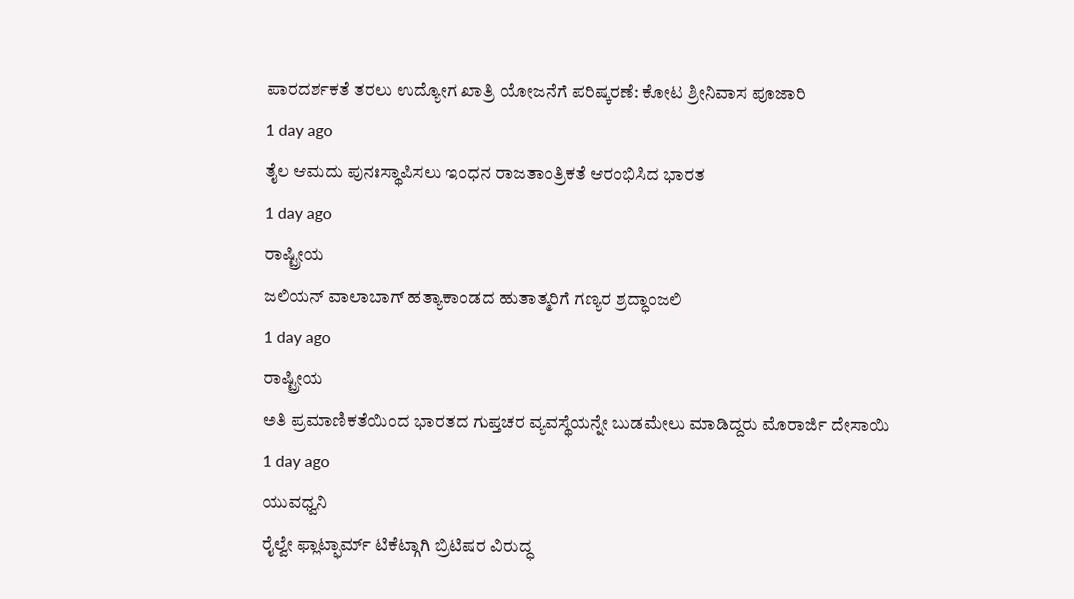ಪಾರದರ್ಶಕತೆ ತರಲು ಉದ್ಯೋಗ ಖಾತ್ರಿ ಯೋಜನೆಗೆ ಪರಿಷ್ಕರಣೆ: ಕೋಟ ಶ್ರೀನಿವಾಸ ಪೂಜಾರಿ
1 day ago
ತೈಲ ಆಮದು ಪುನಃಸ್ಥಾಪಿಸಲು ಇಂಧನ ರಾಜತಾಂತ್ರಿಕತೆ ಆರಂಭಿಸಿದ ಭಾರತ
1 day ago
ರಾಷ್ಟ್ರೀಯ
ಜಲಿಯನ್ ವಾಲಾಬಾಗ್ ಹತ್ಯಾಕಾಂಡದ ಹುತಾತ್ಮರಿಗೆ ಗಣ್ಯರ ಶ್ರದ್ಧಾಂಜಲಿ
1 day ago
ರಾಷ್ಟ್ರೀಯ
ಅತಿ ಪ್ರಮಾಣಿಕತೆಯಿಂದ ಭಾರತದ ಗುಪ್ತಚರ ವ್ಯವಸ್ಥೆಯನ್ನೇ ಬುಡಮೇಲು ಮಾಡಿದ್ದರು ಮೊರಾರ್ಜಿ ದೇಸಾಯಿ
1 day ago
ಯುವಧ್ವನಿ
ರೈಲ್ವೇ ಫ್ಲಾಟ್ಫಾರ್ಮ್ ಟಿಕೆಟ್ಗಾಗಿ ಬ್ರಿಟಿಷರ ವಿರುದ್ಧ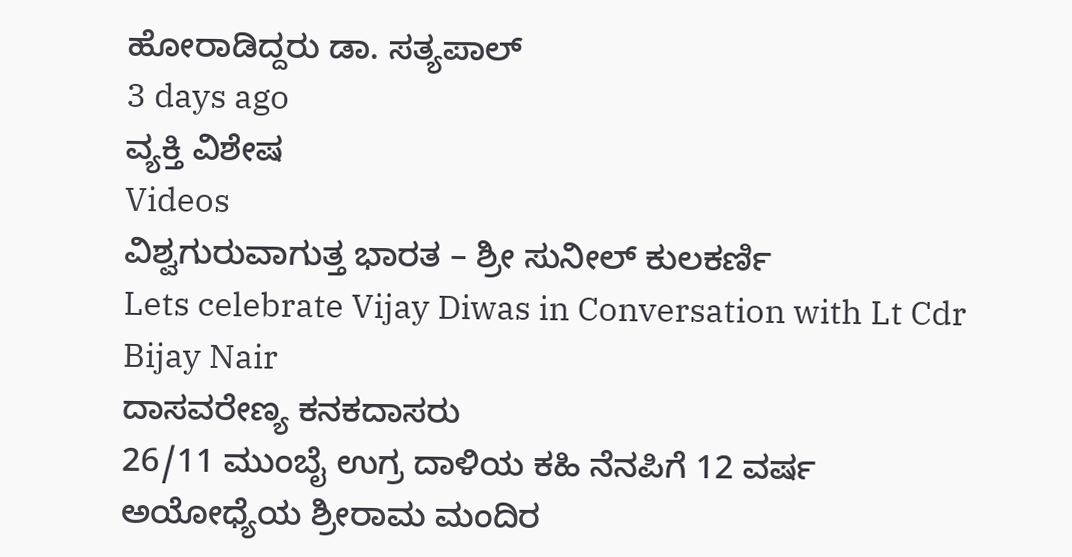ಹೋರಾಡಿದ್ದರು ಡಾ. ಸತ್ಯಪಾಲ್
3 days ago
ವ್ಯಕ್ತಿ ವಿಶೇಷ
Videos
ವಿಶ್ವಗುರುವಾಗುತ್ತ ಭಾರತ – ಶ್ರೀ ಸುನೀಲ್ ಕುಲಕರ್ಣಿ
Lets celebrate Vijay Diwas in Conversation with Lt Cdr Bijay Nair
ದಾಸವರೇಣ್ಯ ಕನಕದಾಸರು
26/11 ಮುಂಬೈ ಉಗ್ರ ದಾಳಿಯ ಕಹಿ ನೆನಪಿಗೆ 12 ವರ್ಷ
ಅಯೋಧ್ಯೆಯ ಶ್ರೀರಾಮ ಮಂದಿರ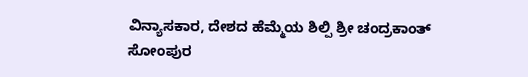ವಿನ್ಯಾಸಕಾರ, ದೇಶದ ಹೆಮ್ಮೆಯ ಶಿಲ್ಪಿ ಶ್ರೀ ಚಂದ್ರಕಾಂತ್ ಸೋಂಪುರ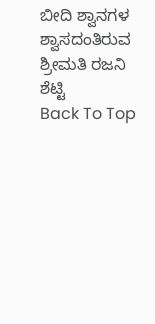ಬೀದಿ ಶ್ವಾನಗಳ ಶ್ವಾಸದಂತಿರುವ ಶ್ರೀಮತಿ ರಜನಿ ಶೆಟ್ಟಿ
Back To Top